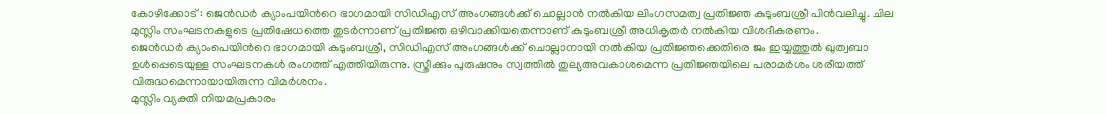കോഴിക്കോട് : ജെൻഡർ ക്യാംപയിൻറെ ഭാഗമായി സിഡിഎസ് അംഗങ്ങൾക്ക് ചൊല്ലാൻ നൽകിയ ലിംഗസമത്വ പ്രതിജ്ഞ കുടുംബശ്രീ പിൻവലിച്ചു. ചില മുസ്ലിം സംഘടനകളുടെ പ്രതിഷേധത്തെ തുടർന്നാണ് പ്രതിജ്ഞ ഒഴിവാക്കിയതെന്നാണ് കുടുംബശ്രീ അധികൃതർ നൽകിയ വിശദീകരണം.
ജെൻഡർ ക്യാംപെയിൻറെ ഭാഗമായി കുടുംബശ്രീ, സിഡിഎസ് അംഗങ്ങൾക്ക് ചൊല്ലാനായി നൽകിയ പ്രതിജ്ഞക്കെതിരെ ജം ഇയ്യത്തുൽ ഖുത്വബാ ഉൾപ്പെടെയുള്ള സംഘടനകൾ രംഗത്ത് എത്തിയിരുന്നു. സ്ത്രീക്കും പുരുഷനും സ്വത്തിൽ തുല്യഅവകാശമെന്ന പ്രതിജ്ഞയിലെ പരാമർശം ശരീയത്ത് വിരുദ്ധമെന്നായായിരുന്ന വിമർശനം.
മുസ്ലിം വ്യക്തി നിയമപ്രകാരം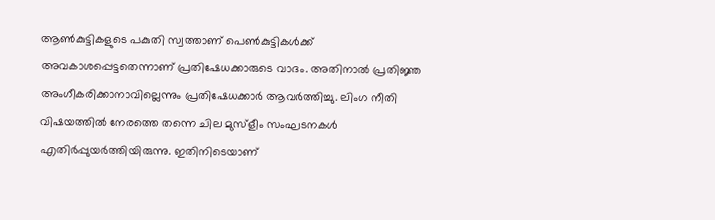ആൺകുട്ടികളുടെ പകുതി സ്വത്താണ് പെൺകുട്ടികൾക്ക് അവകാശപ്പെട്ടതെന്നാണ് പ്രതിഷേധക്കാരുടെ വാദം. അതിനാൽ പ്രതിജ്ഞ അംഗീകരിക്കാനാവില്ലെന്നും പ്രതിഷേധക്കാർ ആവർത്തിച്ചു. ലിംഗ നീതി വിഷയത്തിൽ നേരത്തെ തന്നെ ചില മുസ്ളീം സംഘടനകൾ എതിർപ്പുയർത്തിയിരുന്നു. ഇതിനിടെയാണ്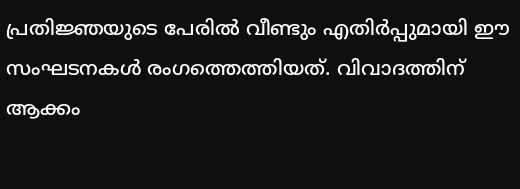പ്രതിജ്ഞയുടെ പേരിൽ വീണ്ടും എതിർപ്പുമായി ഈ സംഘടനകൾ രംഗത്തെത്തിയത്. വിവാദത്തിന് ആക്കം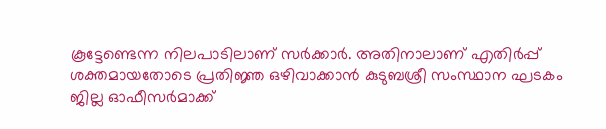കൂട്ടേണ്ടെന്ന നിലപാടിലാണ് സർക്കാർ. അതിനാലാണ് എതിർപ്പ് ശക്തമായതോടെ പ്രതിജ്ഞ ഒഴിവാക്കാൻ കുടുബശ്രീ സംസ്ഥാന ഘടകം ജില്ല ഓഫീസർമാക്ക്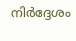നിർദ്ദേശം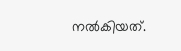നൽകിയത്.